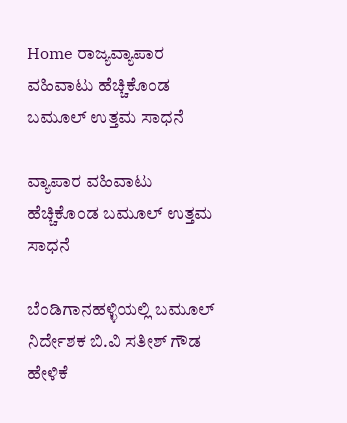Home ರಾಜ್ಯವ್ಯಾಪಾರ ವಹಿವಾಟು ಹೆಚ್ಚಿಕೊಂಡ ಬಮೂಲ್ ಉತ್ತಮ ಸಾಧನೆ

ವ್ಯಾಪಾರ ವಹಿವಾಟು ಹೆಚ್ಚಿಕೊಂಡ ಬಮೂಲ್ ಉತ್ತಮ ಸಾಧನೆ

ಬೆಂಡಿಗಾನಹಳ್ಳಿಯಲ್ಲಿ ಬಮೂಲ್ ನಿರ್ದೇಶಕ ಬಿ.ವಿ ಸತೀಶ್ ಗೌಡ ಹೇಳಿಕೆ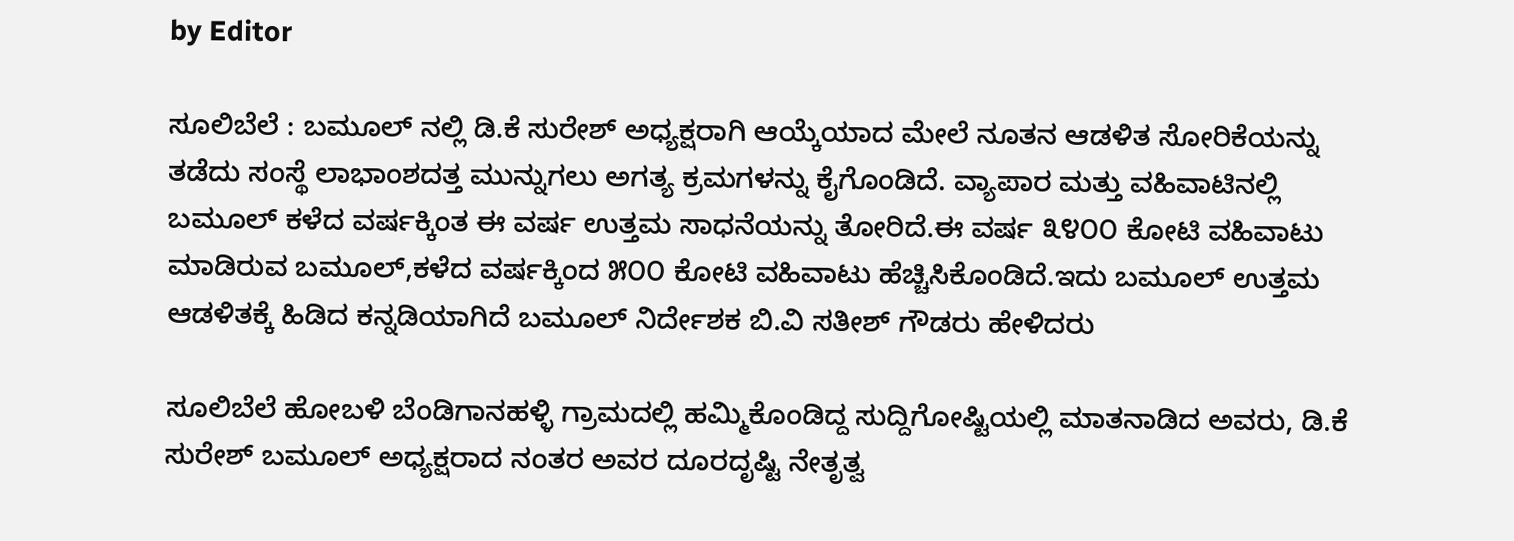by Editor

ಸೂಲಿಬೆಲೆ : ಬಮೂಲ್ ನಲ್ಲಿ ಡಿ.ಕೆ ಸುರೇಶ್ ಅಧ್ಯಕ್ಷರಾಗಿ ಆಯ್ಕೆಯಾದ ಮೇಲೆ ನೂತನ ಆಡಳಿತ ಸೋರಿಕೆಯನ್ನು ತಡೆದು ಸಂಸ್ಥೆ ಲಾಭಾಂಶದತ್ತ ಮುನ್ನುಗಲು ಅಗತ್ಯ ಕ್ರಮಗಳನ್ನು ಕೈಗೊಂಡಿದೆ. ವ್ಯಾಪಾರ ಮತ್ತು ವಹಿವಾಟಿನಲ್ಲಿ ಬಮೂಲ್ ಕಳೆದ ವರ್ಷಕ್ಕಿಂತ ಈ ವರ್ಷ ಉತ್ತಮ ಸಾಧನೆಯನ್ನು ತೋರಿದೆ.ಈ ವರ್ಷ ೩೪೦೦ ಕೋಟಿ ವಹಿವಾಟು ಮಾಡಿರುವ ಬಮೂಲ್,ಕಳೆದ ವರ್ಷಕ್ಕಿಂದ ೫೦೦ ಕೋಟಿ ವಹಿವಾಟು ಹೆಚ್ಚಿಸಿಕೊಂಡಿದೆ.ಇದು ಬಮೂಲ್ ಉತ್ತಮ ಆಡಳಿತಕ್ಕೆ ಹಿಡಿದ ಕನ್ನಡಿಯಾಗಿದೆ ಬಮೂಲ್ ನಿರ್ದೇಶಕ ಬಿ.ವಿ ಸತೀಶ್ ಗೌಡರು ಹೇಳಿದರು

ಸೂಲಿಬೆಲೆ ಹೋಬಳಿ ಬೆಂಡಿಗಾನಹಳ್ಳಿ ಗ್ರಾಮದಲ್ಲಿ ಹಮ್ಮಿಕೊಂಡಿದ್ದ ಸುದ್ದಿಗೋಷ್ಟಿಯಲ್ಲಿ ಮಾತನಾಡಿದ ಅವರು, ಡಿ.ಕೆ ಸುರೇಶ್ ಬಮೂಲ್ ಅಧ್ಯಕ್ಷರಾದ ನಂತರ ಅವರ ದೂರದೃಷ್ಟಿ ನೇತೃತ್ವ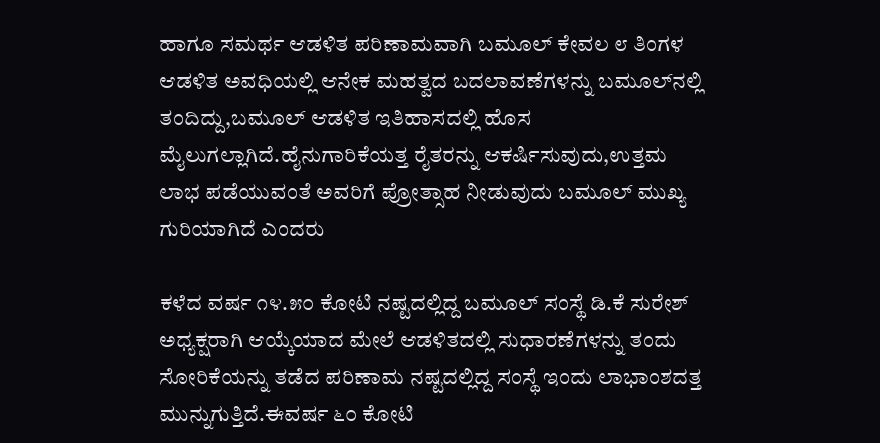ಹಾಗೂ ಸಮರ್ಥ ಆಡಳಿತ ಪರಿಣಾಮವಾಗಿ ಬಮೂಲ್ ಕೇವಲ ೮ ತಿಂಗಳ ಆಡಳಿತ ಅವಧಿಯಲ್ಲಿ ಆನೇಕ ಮಹತ್ವದ ಬದಲಾವಣೆಗಳನ್ನು ಬಮೂಲ್‌ನಲ್ಲಿ ತಂದಿದ್ದು,ಬಮೂಲ್ ಆಡಳಿತ ಇತಿಹಾಸದಲ್ಲಿ ಹೊಸ ಮೈಲುಗಲ್ಲಾಗಿದೆ.ಹೈನುಗಾರಿಕೆಯತ್ತ ರೈತರನ್ನು ಆಕರ್ಷಿಸುವುದು,ಉತ್ತಮ ಲಾಭ ಪಡೆಯುವಂತೆ ಅವರಿಗೆ ಪ್ರೋತ್ಸಾಹ ನೀಡುವುದು ಬಮೂಲ್ ಮುಖ್ಯ ಗುರಿಯಾಗಿದೆ ಎಂದರು

ಕಳೆದ ವರ್ಷ ೧೪.೫೦ ಕೋಟಿ ನಷ್ಟದಲ್ಲಿದ್ದ ಬಮೂಲ್ ಸಂಸ್ಥೆ ಡಿ.ಕೆ ಸುರೇಶ್ ಅಧ್ಯಕ್ಷರಾಗಿ ಆಯ್ಕೆಯಾದ ಮೇಲೆ ಆಡಳಿತದಲ್ಲಿ ಸುಧಾರಣೆಗಳನ್ನು ತಂದು ಸೋರಿಕೆಯನ್ನು ತಡೆದ ಪರಿಣಾಮ ನಷ್ಟದಲ್ಲಿದ್ದ ಸಂಸ್ಥೆ ಇಂದು ಲಾಭಾಂಶದತ್ತ ಮುನ್ನುಗುತ್ತಿದೆ.ಈವರ್ಷ ೬೦ ಕೋಟಿ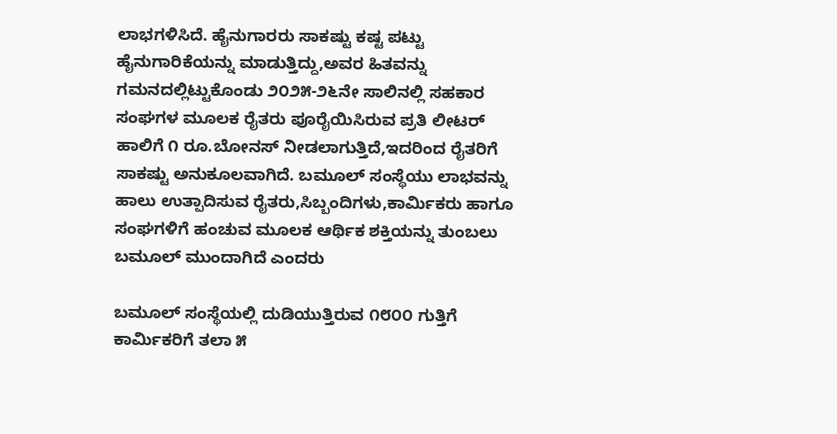ಲಾಭಗಳಿಸಿದೆ. ಹೈನುಗಾರರು ಸಾಕಷ್ಟು ಕಷ್ಟ ಪಟ್ಟು ಹೈನುಗಾರಿಕೆಯನ್ನು ಮಾಡುತ್ತಿದ್ದು,ಅವರ ಹಿತವನ್ನು ಗಮನದಲ್ಲಿಟ್ಟುಕೊಂಡು ೨೦೨೫-೨೬ನೇ ಸಾಲಿನಲ್ಲಿ ಸಹಕಾರ ಸಂಘಗಳ ಮೂಲಕ ರೈತರು ಪೂರೈಯಿಸಿರುವ ಪ್ರತಿ ಲೀಟರ್ ಹಾಲಿಗೆ ೧ ರೂ.ಬೋನಸ್ ನೀಡಲಾಗುತ್ತಿದೆ,ಇದರಿಂದ ರೈತರಿಗೆ ಸಾಕಷ್ಟು ಅನುಕೂಲವಾಗಿದೆ. ಬಮೂಲ್ ಸಂಸ್ಥೆಯು ಲಾಭವನ್ನು ಹಾಲು ಉತ್ಪಾದಿಸುವ ರೈತರು,ಸಿಬ್ಬಂದಿಗಳು,ಕಾರ್ಮಿಕರು ಹಾಗೂ ಸಂಘಗಳಿಗೆ ಹಂಚುವ ಮೂಲಕ ಆರ್ಥಿಕ ಶಕ್ತಿಯನ್ನು ತುಂಬಲು ಬಮೂಲ್ ಮುಂದಾಗಿದೆ ಎಂದರು

ಬಮೂಲ್ ಸಂಸ್ಥೆಯಲ್ಲಿ ದುಡಿಯುತ್ತಿರುವ ೧೮೦೦ ಗುತ್ತಿಗೆ ಕಾರ್ಮಿಕರಿಗೆ ತಲಾ ೫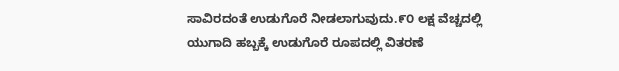ಸಾವಿರದಂತೆ ಉಡುಗೊರೆ ನೀಡಲಾಗುವುದು.೯೦ ಲಕ್ಷ ವೆಚ್ಚದಲ್ಲಿ ಯುಗಾದಿ ಹಬ್ಬಕ್ಕೆ ಉಡುಗೊರೆ ರೂಪದಲ್ಲಿ ವಿತರಣೆ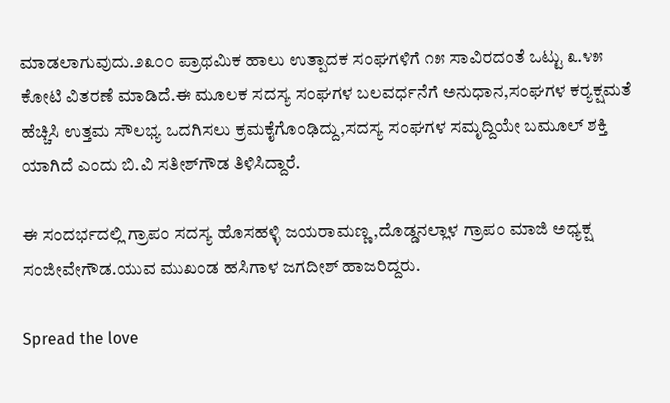ಮಾಡಲಾಗುವುದು.೨೩೦೦ ಪ್ರಾಥಮಿಕ ಹಾಲು ಉತ್ಪಾದಕ ಸಂಘಗಳಿಗೆ ೧೫ ಸಾವಿರದಂತೆ ಒಟ್ಟು ೩.೪೫ ಕೋಟಿ ವಿತರಣೆ ಮಾಡಿದೆ.ಈ ಮೂಲಕ ಸದಸ್ಯ ಸಂಘಗಳ ಬಲವರ್ಧನೆಗೆ ಅನುಧಾನ,ಸಂಘಗಳ ಕರ‍್ಯಕ್ಷಮತೆ ಹೆಚ್ಚಿಸಿ ಉತ್ತಮ ಸೌಲಭ್ಯ ಒದಗಿಸಲು ಕ್ರಮಕೈಗೊಂಢಿದ್ದು,ಸದಸ್ಯ ಸಂಘಗಳ ಸಮೃದ್ದಿಯೇ ಬಮೂಲ್ ಶಕ್ತಿ ಯಾಗಿದೆ ಎಂದು ಬಿ.ವಿ ಸತೀಶ್‌ಗೌಡ ತಿಳಿಸಿದ್ದಾರೆ.

ಈ ಸಂದರ್ಭದಲ್ಲಿ ಗ್ರಾಪಂ ಸದಸ್ಯ ಹೊಸಹಳ್ಳಿ ಜಯರಾಮಣ್ಣ,ದೊಡ್ಡನಲ್ಲಾಳ ಗ್ರಾಪಂ ಮಾಜಿ ಅಧ್ಯಕ್ಷ ಸಂಜೀವೇಗೌಡ.ಯುವ ಮುಖಂಡ ಹಸಿಗಾಳ ಜಗದೀಶ್ ಹಾಜರಿದ್ದರು.

Spread the love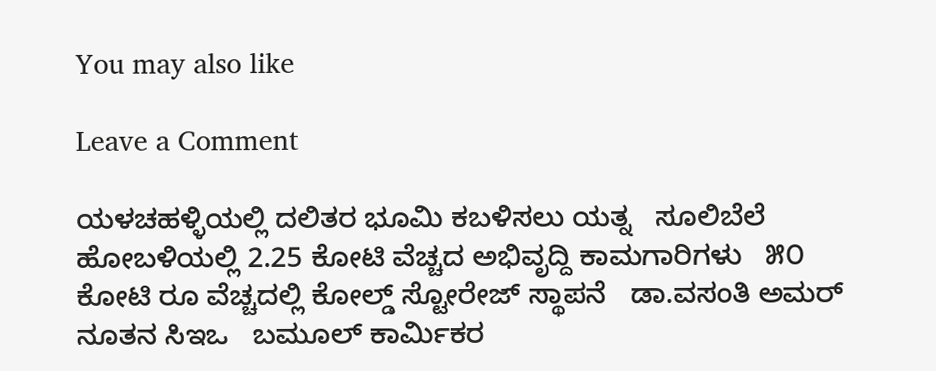You may also like

Leave a Comment

ಯಳಚಹಳ್ಳಿಯಲ್ಲಿ ದಲಿತರ ಭೂಮಿ ಕಬಳಿಸಲು ಯತ್ನ   ಸೂಲಿಬೆಲೆ ಹೋಬಳಿಯಲ್ಲಿ 2.25 ಕೋಟಿ ವೆಚ್ಚದ ಅಭಿವೃದ್ದಿ ಕಾಮಗಾರಿಗಳು   ೫೦ ಕೋಟಿ ರೂ ವೆಚ್ಚದಲ್ಲಿ ಕೋಲ್ಡ್ ಸ್ಟೋರೇಜ್ ಸ್ಥಾಪನೆ   ಡಾ.ವಸಂತಿ ಅಮರ್ ನೂತನ ಸಿಇಒ   ಬಮೂಲ್ ಕಾರ್ಮಿಕರ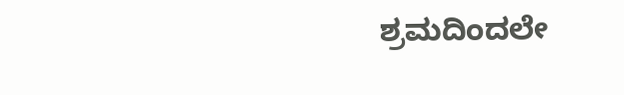ಶ್ರಮದಿಂದಲೇ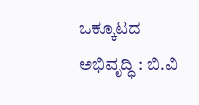ಒಕ್ಕೂಟದ ಅಭಿವೃದ್ಧಿ : ಬಿ.ವಿ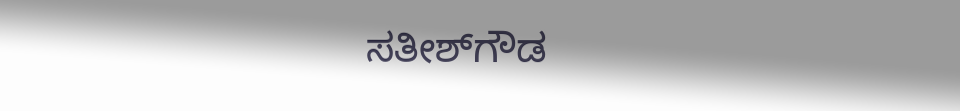ಸತೀಶ್‌ಗೌಡ